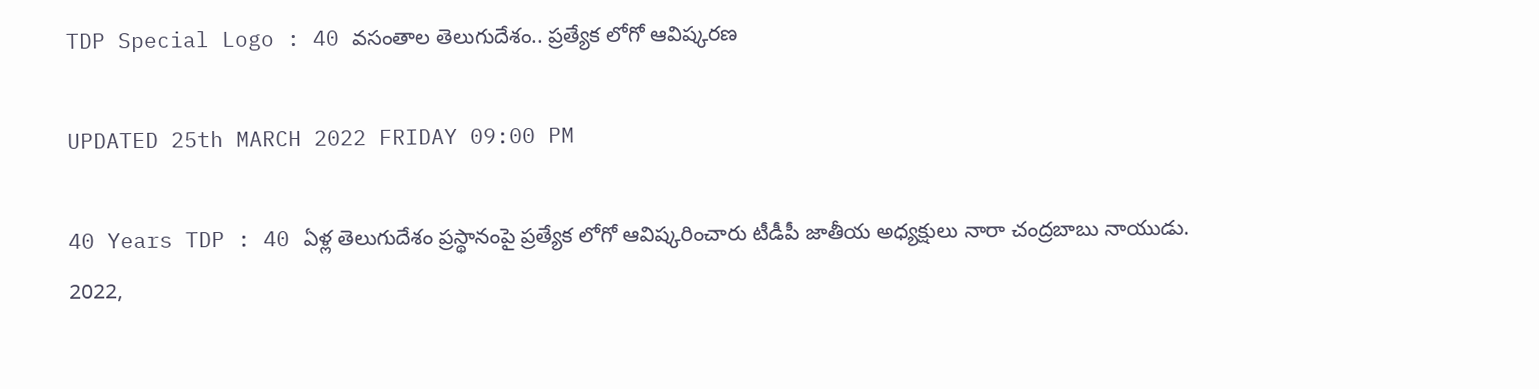TDP Special Logo : 40 వసంతాల తెలుగుదేశం.. ప్రత్యేక లోగో ఆవిష్కరణ

UPDATED 25th MARCH 2022 FRIDAY 09:00 PM

40 Years TDP : 40 ఏళ్ల తెలుగుదేశం ప్రస్థానంపై ప్రత్యేక లోగో ఆవిష్కరించారు టీడీపీ జాతీయ అధ్యక్షులు నారా చంద్రబాబు నాయుడు. 2022,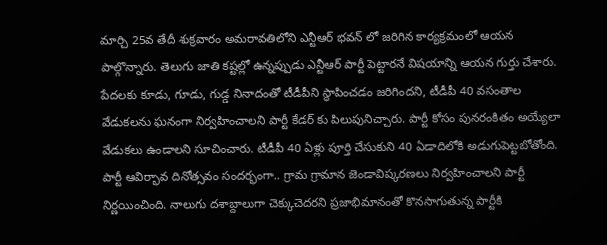మార్చి 25వ తేదీ శుక్రవారం అమరావతిలోని ఎన్టీఆర్ భవన్ లో జరిగిన కార్యక్రమంలో ఆయన పాల్గొన్నారు. తెలుగు జాతి కష్టల్లో ఉన్నప్పుడు ఎన్టీఆర్ పార్టీ పెట్టారనే విషయాన్ని ఆయన గుర్తు చేశారు. పేదలకు కూడు, గూడు, గుడ్డ నినాదంతో టీడీపీని స్థాపించడం జరిగిందని, టీడీపీ 40 వసంతాల వేడుకలను ఘనంగా నిర్వహించాలని పార్టీ కేడర్ కు పిలుపునిచ్చారు. పార్టీ కోసం పునరంకితం అయ్యేలా వేడుకలు ఉండాలని సూచించారు. టీడీపీ 40 ఏళ్లు పూర్తి చేసుకుని 40 ఏడాదిలోకి అడుగుపెట్టబోతోంది. పార్టీ ఆవిర్భావ దినోత్సవం సందర్భంగా.. గ్రామ గ్రామాన జెండావిష్కరణలు నిర్వహించాలని పార్టీ నిర్ణయించింది. నాలుగు దశాబ్దాలుగా చెక్కుచెదరని ప్రజాభిమానంతో కొనసాగుతున్న పార్టీకి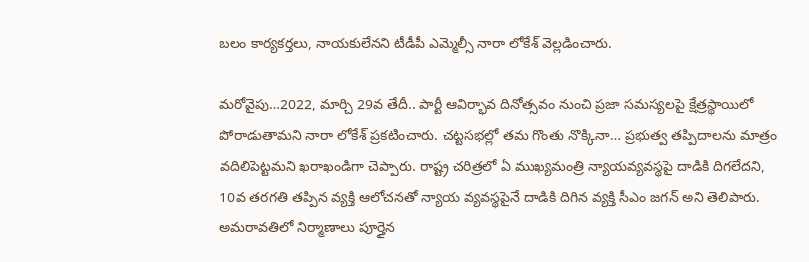బలం కార్యకర్తలు, నాయకులేనని టీడీపీ ఎమ్మెల్సీ నారా లోకేశ్ వెల్లడించారు.

మరోవైపు…2022, మార్చి 29వ తేదీ.. పార్టీ ఆవిర్భావ దినోత్సవం నుంచి ప్రజా సమస్యలపై క్షేత్రస్థాయిలో పోరాడుతామని నారా లోకేశ్ ప్రకటించారు. చట్టసభల్లో తమ గొంతు నొక్కినా… ప్రభుత్వ తప్పిదాలను మాత్రం వదిలిపెట్టమని ఖరాఖండిగా చెప్పారు. రాష్ట్ర చరిత్రలో ఏ ముఖ్యమంత్రి న్యాయవ్యవస్థపై దాడికి దిగలేదని, 10వ తరగతి తప్పిన వ్యక్తి ఆలోచనతో న్యాయ వ్యవస్థపైనే దాడికి దిగిన వ్యక్తి సీఎం జగన్ అని తెలిపారు. అమరావతిలో నిర్మాణాలు పూర్తైన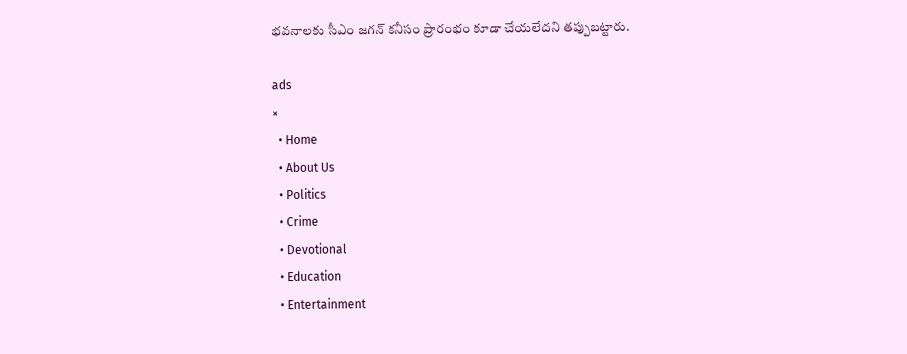భవనాలకు సీఎం జగన్ కనీసం ప్రారంభం కూడా చేయలేదని తప్పుబట్టారు.

ads
×
  • Home
  • About Us
  • Politics
  • Crime
  • Devotional
  • Education
  • Entertainment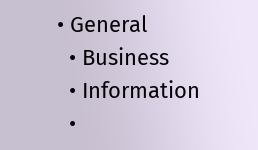• General
  • Business
  • Information
  •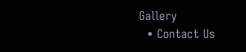Gallery
  • Contact Us